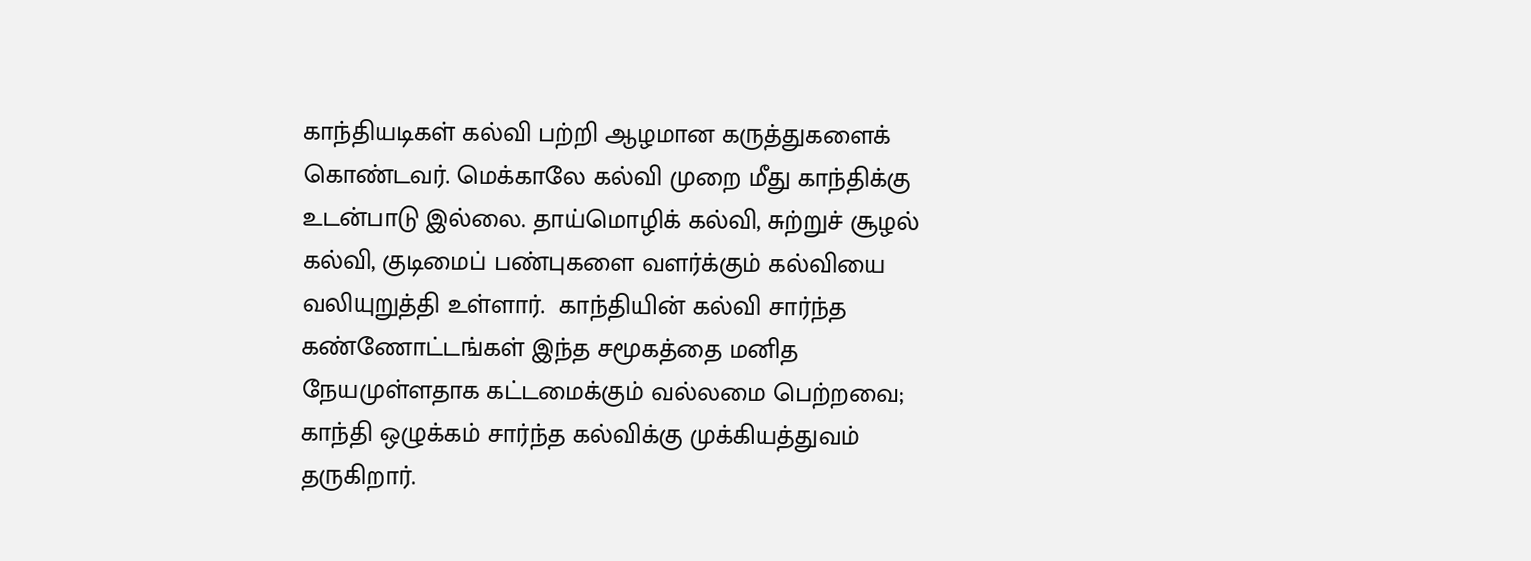காந்தியடிகள் கல்வி பற்றி ஆழமான கருத்துகளைக் கொண்டவர். மெக்காலே கல்வி முறை மீது காந்திக்கு உடன்பாடு இல்லை. தாய்மொழிக் கல்வி, சுற்றுச் சூழல் கல்வி, குடிமைப் பண்புகளை வளர்க்கும் கல்வியை வலியுறுத்தி உள்ளார்.  காந்தியின் கல்வி சார்ந்த கண்ணோட்டங்கள் இந்த சமூகத்தை மனித நேயமுள்ளதாக கட்டமைக்கும் வல்லமை பெற்றவை; காந்தி ஒழுக்கம் சார்ந்த கல்விக்கு முக்கியத்துவம் தருகிறார்.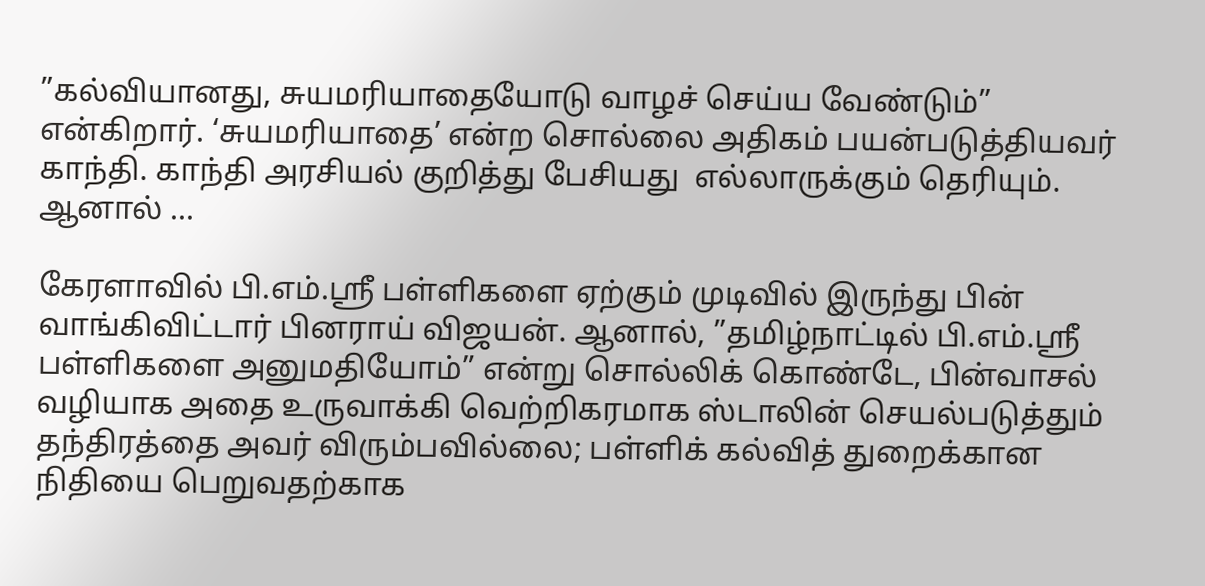”கல்வியானது, சுயமரியாதையோடு வாழச் செய்ய வேண்டும்” என்கிறார். ‘சுயமரியாதை’ என்ற சொல்லை அதிகம் பயன்படுத்தியவர் காந்தி. காந்தி அரசியல் குறித்து பேசியது  எல்லாருக்கும் தெரியும். ஆனால் ...

கேரளாவில் பி.எம்.ஸ்ரீ பள்ளிகளை ஏற்கும் முடிவில் இருந்து பின் வாங்கிவிட்டார் பினராய் விஜயன். ஆனால், ”தமிழ்நாட்டில் பி.எம்.ஸ்ரீ பள்ளிகளை அனுமதியோம்” என்று சொல்லிக் கொண்டே, பின்வாசல் வழியாக அதை உருவாக்கி வெற்றிகரமாக ஸ்டாலின் செயல்படுத்தும் தந்திரத்தை அவர் விரும்பவில்லை; பள்ளிக் கல்வித் துறைக்கான நிதியை பெறுவதற்காக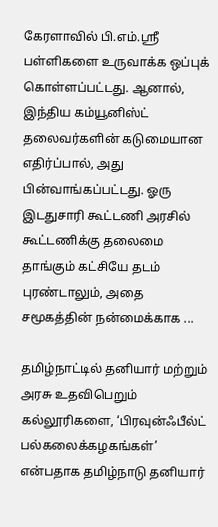கேரளாவில் பி.எம்.ஸ்ரீ பள்ளிகளை உருவாக்க ஒப்புக் கொள்ளப்பட்டது. ஆனால், இந்திய கம்யூனிஸ்ட் தலைவர்களின் கடுமையான எதிர்ப்பால், அது பின்வாங்கப்பட்டது. ஓரு இடதுசாரி கூட்டணி அரசில் கூட்டணிக்கு தலைமை தாங்கும் கட்சியே தடம் புரண்டாலும், அதை சமூகத்தின் நன்மைக்காக ...

தமிழ்நாட்டில் தனியார் மற்றும் அரசு உதவிபெறும் கல்லூரிகளை, ‘பிரவுன்ஃபீல்ட் பல்கலைக்கழகங்கள்’ என்பதாக தமிழ்நாடு தனியார்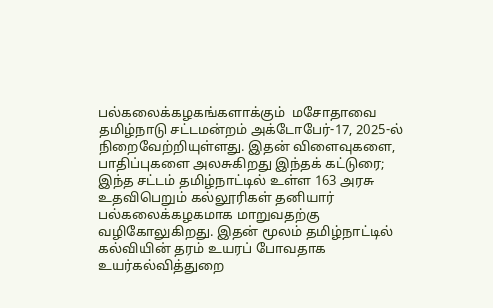பல்கலைக்கழகங்களாக்கும்  மசோதாவை தமிழ்நாடு சட்டமன்றம் அக்டோபேர்-17, 2025-ல் நிறைவேற்றியுள்ளது. இதன் விளைவுகளை, பாதிப்புகளை அலசுகிறது இந்தக் கட்டுரை; இந்த சட்டம் தமிழ்நாட்டில் உள்ள 163 அரசு உதவிபெறும் கல்லூரிகள் தனியார் பல்கலைக்கழகமாக மாறுவதற்கு வழிகோலுகிறது. இதன் மூலம் தமிழ்நாட்டில் கல்வியின் தரம் உயரப் போவதாக உயர்கல்வித்துறை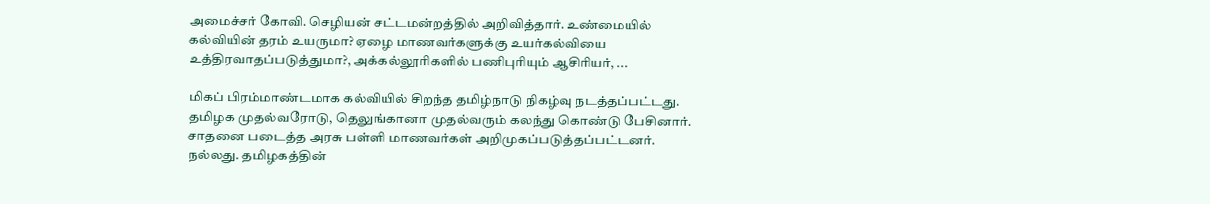அமைச்சர் கோவி. செழியன் சட்டமன்றத்தில் அறிவித்தார். உண்மையில் கல்வியின் தரம் உயருமா? ஏழை மாணவர்களுக்கு உயர்கல்வியை உத்திரவாதப்படுத்துமா?, அக்கல்லூரிகளில் பணிபுரியும் ஆசிரியர், ...

மிகப் பிரம்மாண்டமாக கல்வியில் சிறந்த தமிழ்நாடு நிகழ்வு நடத்தப்பட்டது. தமிழக முதல்வரோடு, தெலுங்கானா முதல்வரும் கலந்து கொண்டு பேசினார். சாதனை படைத்த அரசு பள்ளி மாணவர்கள் அறிமுகப்படுத்தப்பட்டனர். நல்லது. தமிழகத்தின்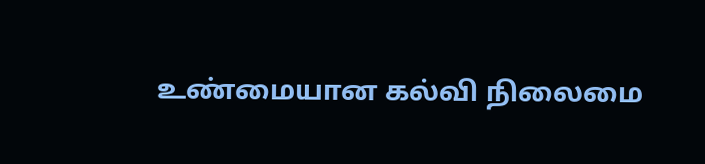உண்மையான கல்வி நிலைமை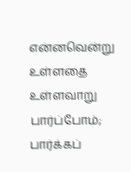என்னவென்று உள்ளதை உள்ளவாறு பார்ப்போம்; பார்க்கப்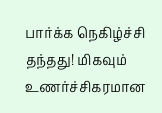பார்க்க நெகிழ்ச்சி தந்தது! மிகவும் உணர்ச்சிகரமான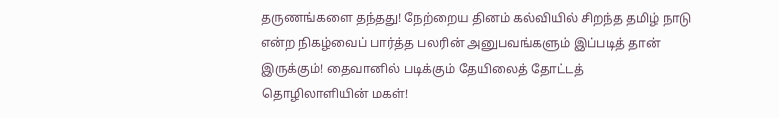தருணங்களை தந்தது! நேற்றைய தினம் கல்வியில் சிறந்த தமிழ் நாடு என்ற நிகழ்வைப் பார்த்த பலரின் அனுபவங்களும் இப்படித் தான் இருக்கும்! தைவானில் படிக்கும் தேயிலைத் தோட்டத் தொழிலாளியின் மகள்!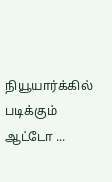நியூயார்க்கில் படிக்கும் ஆட்டோ ...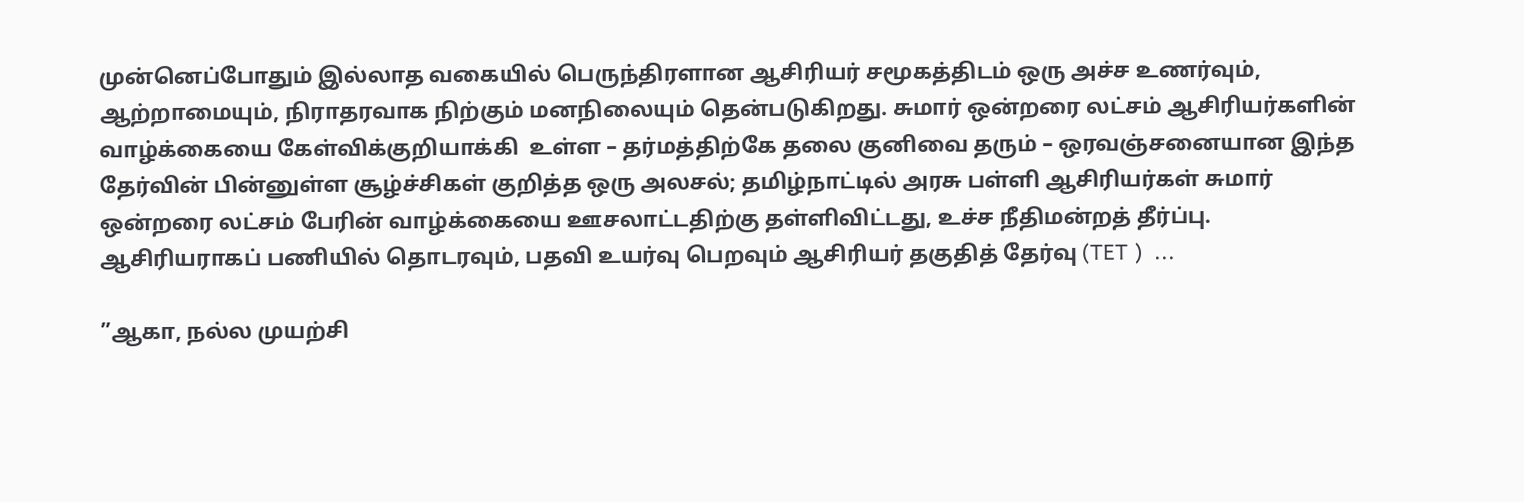முன்னெப்போதும் இல்லாத வகையில் பெருந்திரளான ஆசிரியர் சமூகத்திடம் ஒரு அச்ச உணர்வும், ஆற்றாமையும், நிராதரவாக நிற்கும் மனநிலையும் தென்படுகிறது. சுமார் ஒன்றரை லட்சம் ஆசிரியர்களின் வாழ்க்கையை கேள்விக்குறியாக்கி  உள்ள – தர்மத்திற்கே தலை குனிவை தரும் – ஒரவஞ்சனையான இந்த தேர்வின் பின்னுள்ள சூழ்ச்சிகள் குறித்த ஒரு அலசல்; தமிழ்நாட்டில் அரசு பள்ளி ஆசிரியர்கள் சுமார் ஒன்றரை லட்சம் பேரின் வாழ்க்கையை ஊசலாட்டதிற்கு தள்ளிவிட்டது, உச்ச நீதிமன்றத் தீர்ப்பு. ஆசிரியராகப் பணியில் தொடரவும், பதவி உயர்வு பெறவும் ஆசிரியர் தகுதித் தேர்வு (TET )  ...

”ஆகா, நல்ல முயற்சி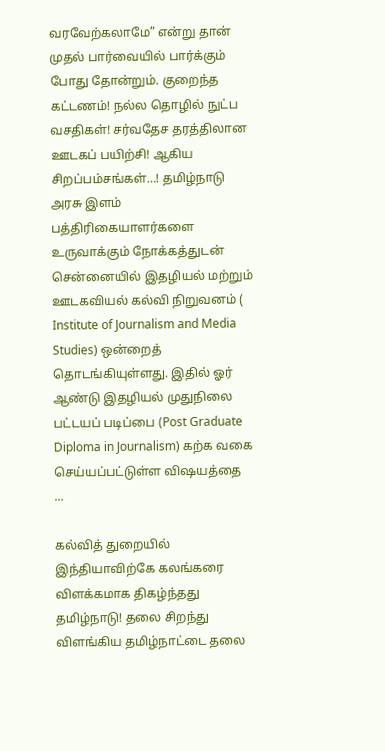வரவேற்கலாமே” என்று தான் முதல் பார்வையில் பார்க்கும் போது தோன்றும். குறைந்த கட்டணம்! நல்ல தொழில் நுட்ப வசதிகள்! சர்வதேச தரத்திலான ஊடகப் பயிற்சி! ஆகிய சிறப்பம்சங்கள்…! தமிழ்நாடு அரசு இளம் பத்திரிகையாளர்களை உருவாக்கும் நோக்கத்துடன் சென்னையில் இதழியல் மற்றும் ஊடகவியல் கல்வி நிறுவனம் ( Institute of Journalism and Media Studies) ஒன்றைத் தொடங்கியுள்ளது. இதில் ஓர் ஆண்டு இதழியல் முதுநிலை பட்டயப் படிப்பை (Post Graduate Diploma in Journalism) கற்க வகை செய்யப்பட்டுள்ள விஷயத்தை  ...

கல்வித் துறையில் இந்தியாவிற்கே கலங்கரை விளக்கமாக திகழ்ந்தது தமிழ்நாடு! தலை சிறந்து விளங்கிய தமிழ்நாட்டை தலை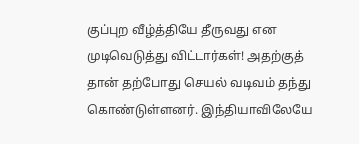குப்புற வீழ்த்தியே தீருவது என முடிவெடுத்து விட்டார்கள்! அதற்குத் தான் தற்போது செயல் வடிவம் தந்து கொண்டுள்ளனர். இந்தியாவிலேயே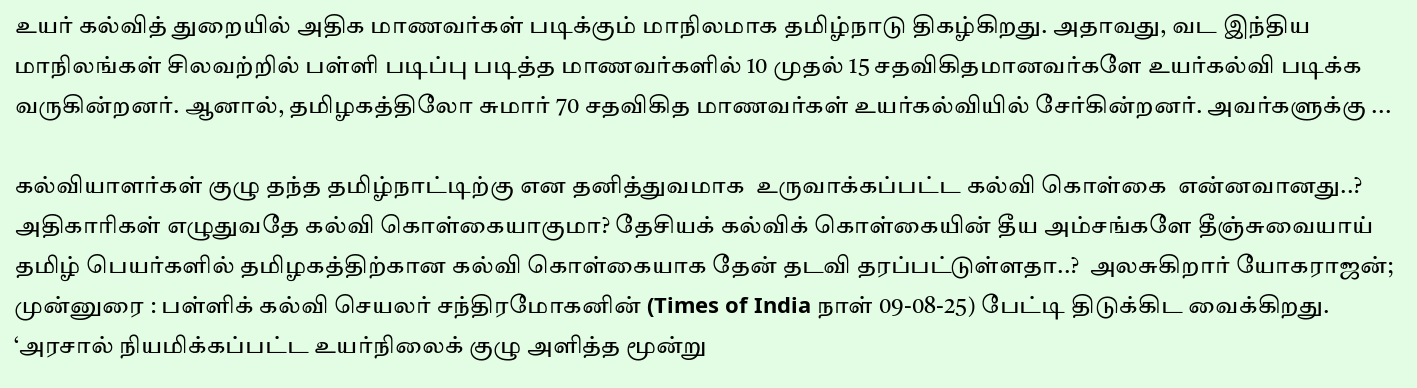உயர் கல்வித் துறையில் அதிக மாணவர்கள் படிக்கும் மாநிலமாக தமிழ்நாடு திகழ்கிறது. அதாவது, வட இந்திய மாநிலங்கள் சிலவற்றில் பள்ளி படிப்பு படித்த மாணவர்களில் 10 முதல் 15 சதவிகிதமானவர்களே உயர்கல்வி படிக்க வருகின்றனர். ஆனால், தமிழகத்திலோ சுமார் 70 சதவிகித மாணவர்கள் உயர்கல்வியில் சேர்கின்றனர். அவர்களுக்கு ...

கல்வியாளர்கள் குழு தந்த தமிழ்நாட்டிற்கு என தனித்துவமாக  உருவாக்கப்பட்ட கல்வி கொள்கை  என்னவானது..? அதிகாரிகள் எழுதுவதே கல்வி கொள்கையாகுமா? தேசியக் கல்விக் கொள்கையின் தீய அம்சங்களே தீஞ்சுவையாய் தமிழ் பெயர்களில் தமிழகத்திற்கான கல்வி கொள்கையாக தேன் தடவி தரப்பட்டுள்ளதா..?  அலசுகிறார் யோகராஜன்; முன்னுரை : பள்ளிக் கல்வி செயலர் சந்திரமோகனின் (Times of India நாள் 09-08-25) பேட்டி திடுக்கிட வைக்கிறது. ‘அரசால் நியமிக்கப்பட்ட உயர்நிலைக் குழு அளித்த மூன்று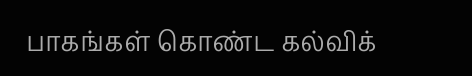பாகங்கள் கொண்ட கல்விக்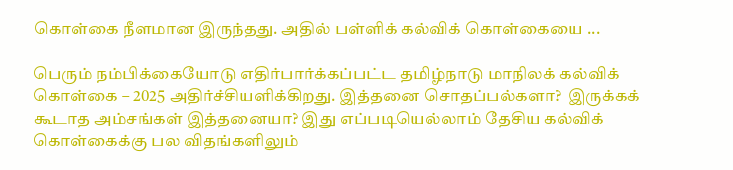கொள்கை நீளமான இருந்தது. அதில் பள்ளிக் கல்விக் கொள்கையை ...

பெரும் நம்பிக்கையோடு எதிர்பார்க்கப்பட்ட தமிழ்நாடு மாநிலக் கல்விக் கொள்கை – 2025 அதிர்ச்சியளிக்கிறது. இத்தனை சொதப்பல்களா?  இருக்கக் கூடாத அம்சங்கள் இத்தனையா? இது எப்படியெல்லாம் தேசிய கல்விக் கொள்கைக்கு பல விதங்களிலும்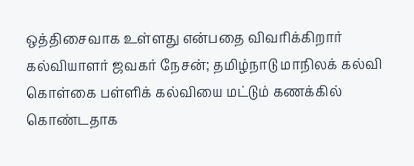ஒத்திசைவாக உள்ளது என்பதை விவரிக்கிறார் கல்வியாளர் ஜவகர் நேசன்; தமிழ்நாடு மாநிலக் கல்வி கொள்கை பள்ளிக் கல்வியை மட்டும் கணக்கில் கொண்டதாக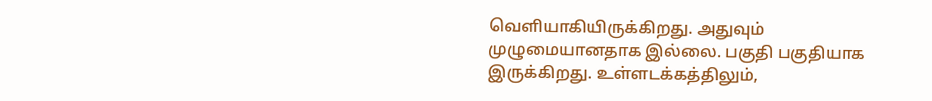வெளியாகியிருக்கிறது. அதுவும் முழுமையானதாக இல்லை. பகுதி பகுதியாக இருக்கிறது. உள்ளடக்கத்திலும்,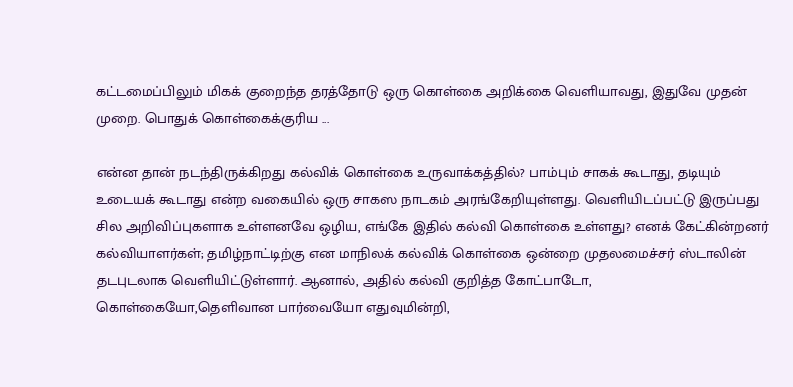கட்டமைப்பிலும் மிகக் குறைந்த தரத்தோடு ஒரு கொள்கை அறிக்கை வெளியாவது, இதுவே முதன் முறை. பொதுக் கொள்கைக்குரிய ...

என்ன தான் நடந்திருக்கிறது கல்விக் கொள்கை உருவாக்கத்தில்? பாம்பும் சாகக் கூடாது, தடியும் உடையக் கூடாது என்ற வகையில் ஒரு சாகஸ நாடகம் அரங்கேறியுள்ளது. வெளியிடப்பட்டு இருப்பது சில அறிவிப்புகளாக உள்ளனவே ஒழிய, எங்கே இதில் கல்வி கொள்கை உள்ளது? எனக் கேட்கின்றனர் கல்வியாளர்கள்; தமிழ்நாட்டிற்கு என மாநிலக் கல்விக் கொள்கை ஒன்றை முதலமைச்சர் ஸ்டாலின் தடபுடலாக வெளியிட்டுள்ளார். ஆனால், அதில் கல்வி குறித்த கோட்பாடோ, கொள்கையோ,தெளிவான பார்வையோ எதுவுமின்றி,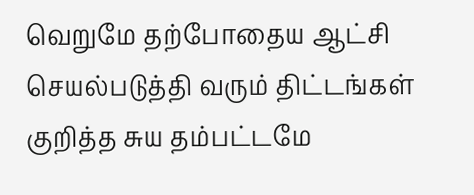வெறுமே தற்போதைய ஆட்சி செயல்படுத்தி வரும் திட்டங்கள் குறித்த சுய தம்பட்டமே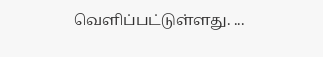வெளிப்பட்டுள்ளது. ...